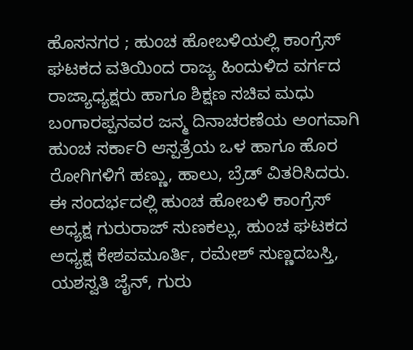ಹೊಸನಗರ ; ಹುಂಚ ಹೋಬಳಿಯಲ್ಲಿ ಕಾಂಗ್ರೆಸ್ ಘಟಕದ ವತಿಯಿಂದ ರಾಜ್ಯ ಹಿಂದುಳಿದ ವರ್ಗದ ರಾಜ್ಯಾಧ್ಯಕ್ಷರು ಹಾಗೂ ಶಿಕ್ಷಣ ಸಚಿವ ಮಧು ಬಂಗಾರಪ್ಪನವರ ಜನ್ಮ ದಿನಾಚರಣೆಯ ಅಂಗವಾಗಿ ಹುಂಚ ಸರ್ಕಾರಿ ಆಸ್ಪತ್ರೆಯ ಒಳ ಹಾಗೂ ಹೊರ ರೋಗಿಗಳಿಗೆ ಹಣ್ಣು, ಹಾಲು, ಬ್ರೆಡ್ ವಿತರಿಸಿದರು.
ಈ ಸಂದರ್ಭದಲ್ಲಿ ಹುಂಚ ಹೋಬಳಿ ಕಾಂಗ್ರೆಸ್ ಅಧ್ಯಕ್ಷ ಗುರುರಾಜ್ ಸುಣಕಲ್ಲು, ಹುಂಚ ಘಟಕದ ಅಧ್ಯಕ್ಷ ಕೇಶವಮೂರ್ತಿ, ರಮೇಶ್ ಸುಣ್ಣದಬಸ್ತಿ, ಯಶಸ್ವತಿ ಜೈನ್, ಗುರು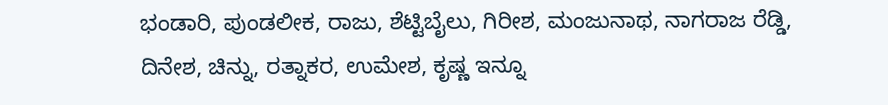ಭಂಡಾರಿ, ಪುಂಡಲೀಕ, ರಾಜು, ಶೆಟ್ಟಿಬೈಲು, ಗಿರೀಶ, ಮಂಜುನಾಥ, ನಾಗರಾಜ ರೆಡ್ಡಿ, ದಿನೇಶ, ಚಿನ್ನು, ರತ್ನಾಕರ, ಉಮೇಶ, ಕೃಷ್ಣ ಇನ್ನೂ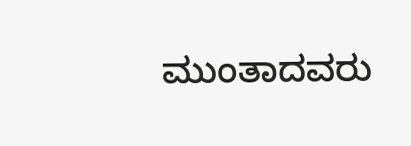ಮುಂತಾದವರು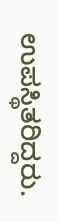ಉಪಸ್ಥಿತರಿದ್ದರು.